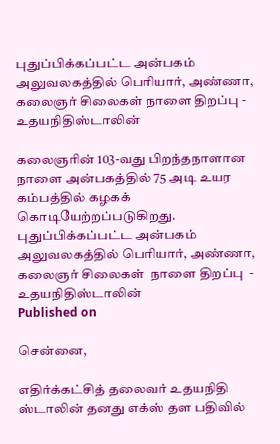புதுப்பிக்கப்பட்ட அன்பகம் அலுவலகத்தில் பெரியார், அண்ணா, கலைஞர் சிலைகள் நாளை திறப்பு - உதயநிதிஸ்டாலின்

கலைஞரின் 103-வது பிறந்தநாளான நாளை அன்பகத்தில் 75 அடி உயர கம்பத்தில் கழகக் கொடியேற்றப்படுகிறது.
புதுப்பிக்கப்பட்ட அன்பகம் அலுவலகத்தில் பெரியார், அண்ணா, கலைஞர் சிலைகள்  நாளை திறப்பு  - உதயநிதிஸ்டாலின்
Published on

சென்னை,

எதிர்க்கட்சித் தலைவர் உதயநிதி ஸ்டாலின் தனது எக்ஸ் தள பதிவில்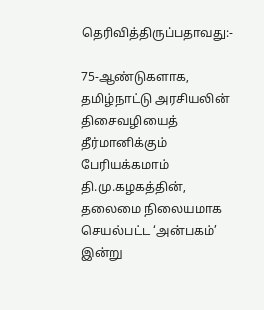தெரிவித்திருப்பதாவது:-

75-ஆண்டுகளாக, தமிழ்நாட்டு அரசியலின் திசைவழியைத் தீர்மானிக்கும் பேரியக்கமாம் தி.மு.கழகத்தின், தலைமை நிலையமாக செயல்பட்ட ‘அன்பகம்’ இன்று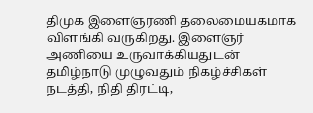திமுக இளைஞரணி தலைமையகமாக விளங்கி வருகிறது. இளைஞர் அணியை உருவாக்கியதுடன் தமிழ்நாடு முழுவதும் நிகழ்ச்சிகள் நடத்தி, நிதி திரட்டி,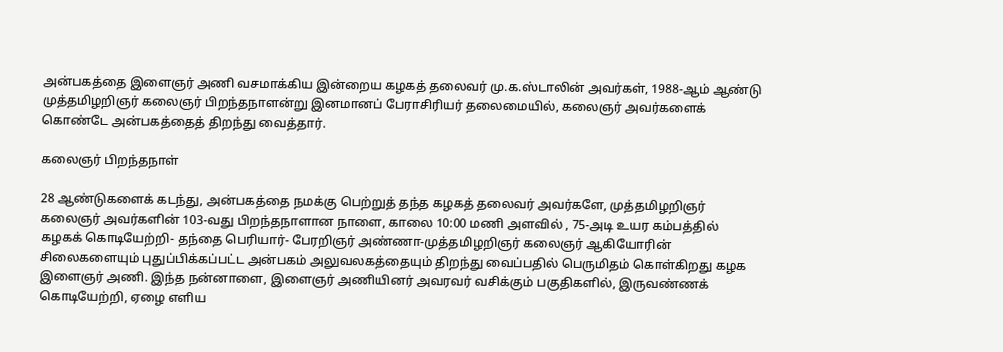அன்பகத்தை இளைஞர் அணி வசமாக்கிய இன்றைய கழகத் தலைவர் மு.க.ஸ்டாலின் அவர்கள், 1988-ஆம் ஆண்டு முத்தமிழறிஞர் கலைஞர் பிறந்தநாளன்று இனமானப் பேராசிரியர் தலைமையில், கலைஞர் அவர்களைக் கொண்டே அன்பகத்தைத் திறந்து வைத்தார்.

கலைஞர் பிறந்தநாள்

28 ஆண்டுகளைக் கடந்து, அன்பகத்தை நமக்கு பெற்றுத் தந்த கழகத் தலைவர் அவர்களே, முத்தமிழறிஞர் கலைஞர் அவர்களின் 103-வது பிறந்தநாளான நாளை, காலை 10:00 மணி அளவில் , 75-அடி உயர கம்பத்தில் கழகக் கொடியேற்றி- தந்தை பெரியார்- பேரறிஞர் அண்ணா-முத்தமிழறிஞர் கலைஞர் ஆகியோரின் சிலைகளையும் புதுப்பிக்கப்பட்ட அன்பகம் அலுவலகத்தையும் திறந்து வைப்பதில் பெருமிதம் கொள்கிறது கழக இளைஞர் அணி. இந்த நன்னாளை, இளைஞர் அணியினர் அவரவர் வசிக்கும் பகுதிகளில், இருவண்ணக் கொடியேற்றி, ஏழை எளிய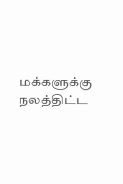மக்களுக்கு நலத்திட்ட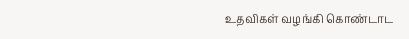உதவிகள் வழங்கி கொண்டாட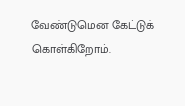வேண்டுமென கேட்டுக் கொள்கிறோம்.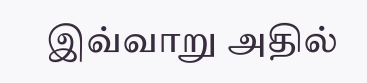இவ்வாறு அதில்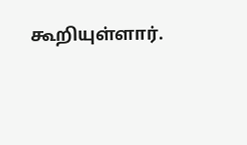கூறியுள்ளார்.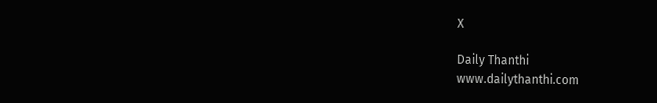X

Daily Thanthi
www.dailythanthi.com